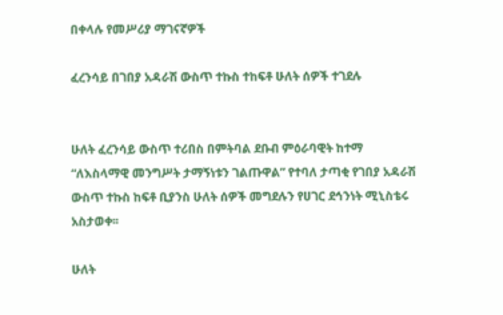በቀላሉ የመሥሪያ ማገናኛዎች

ፈረንሳይ በገበያ አዳራሽ ውስጥ ተኩስ ተከፍቶ ሁለት ሰዎች ተገደሉ


ሁለት ፈረንሳይ ውስጥ ተሪበስ በምትባል ደቡብ ምዕራባዊት ከተማ “ለእስላማዊ መንግሥት ታማኝነቱን ገልጡዋል” የተባለ ታጣቂ የገበያ አዳራሽ ውስጥ ተኩስ ከፍቶ ቢያንስ ሁለት ሰዎች መግደሉን የሀገር ደኅንነት ሚኒስቴሩ አስታወቀ፡፡

ሁለት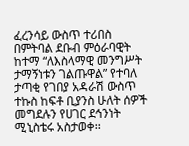ፈረንሳይ ውስጥ ተሪበስ በምትባል ደቡብ ምዕራባዊት ከተማ “ለእስላማዊ መንግሥት ታማኝነቱን ገልጡዋል” የተባለ ታጣቂ የገበያ አዳራሽ ውስጥ ተኩስ ከፍቶ ቢያንስ ሁለት ሰዎች መግደሉን የሀገር ደኅንነት ሚኒስቴሩ አስታወቀ፡፡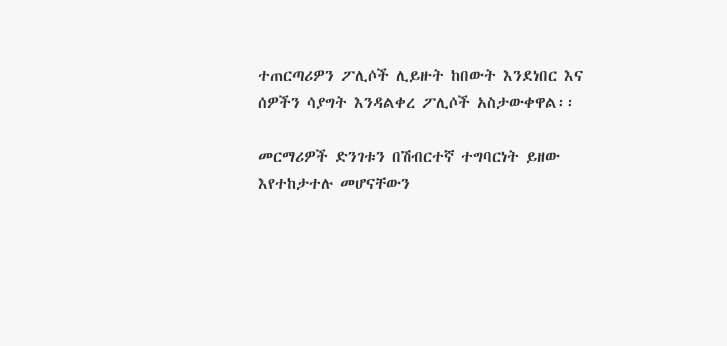ተጠርጣሪዎን ፖሊሶች ሊይዙት ከበውት እንደነበር እና ሰዎችን ሳያግት እንዳልቀረ ፖሊሶች አስታውቀዋል፡፡

መርማሪዎች ድንገቱን በሽብርተኛ ተግባርነት ይዘው እየተከታተሉ መሆናቸውን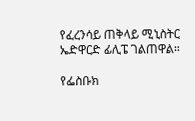የፈረንሳይ ጠቅላይ ሚኒስትር ኤድዋርድ ፊሊፔ ገልጠዋል።

የፌስቡክ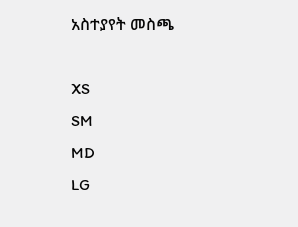አስተያየት መስጫ

XS
SM
MD
LG